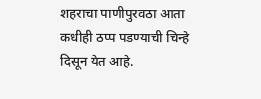शहराचा पाणीपुरवठा आता कधीही ठप्प पडण्याची चिन्हे दिसून येत आहे.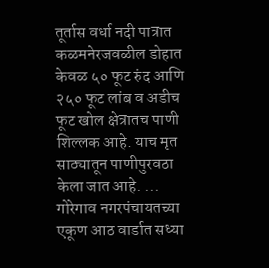तूर्तास वर्धा नदी पात्रात कळमनेरजवळील डोहात केवळ ५० फूट रुंद आणि २५० फूट लांब व अडीच फूट खोल क्षेत्रातच पाणी शिल्लक आहे. याच मृत साठ्यातून पाणीपुरवठा केला जात आहे. ...
गोरेगाव नगरपंचायतच्या एकूण आठ वार्डात सध्या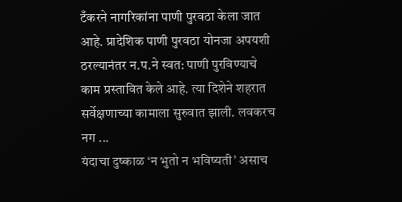टँकरने नागरिकांना पाणी पुरवठा केला जात आहे. प्रादेशिक पाणी पुरवठा योनजा अपयशी ठरल्यानंतर न.प.ने स्वत: पाणी पुरविण्याचे काम प्रस्तावित केले आहे. त्या दिशेने शहरात सर्वेक्षणाच्या कामाला सुरुवात झाली. लवकरच नग ...
यंदाचा दुष्काळ ‘न भुतो न भविष्यती’ असाच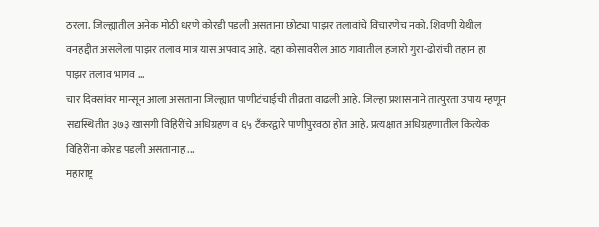ठरला. जिल्ह्यातील अनेक मोठी धरणे कोरडी पडली असताना छोट्या पाझर तलावांचे विचारणेच नको. शिवणी येथील वनहद्दीत असलेला पाझर तलाव मात्र यास अपवाद आहे. दहा कोसावरील आठ गावातील हजारो गुरा-ढोरांची तहान हा पाझर तलाव भागव ...
चार दिवसांवर मान्सून आला असताना जिल्ह्यात पाणीटंचाईची तीव्रता वाढली आहे. जिल्हा प्रशासनाने तात्पुरता उपाय म्हणून सद्यस्थितीत ३७३ खासगी विहिरींचे अधिग्रहण व ६५ टँकरद्वारे पाणीपुरवठा होत आहे. प्रत्यक्षात अधिग्रहणातील कित्येक विहिरींना कोरड पडली असतानाह ...
महाराष्ट्र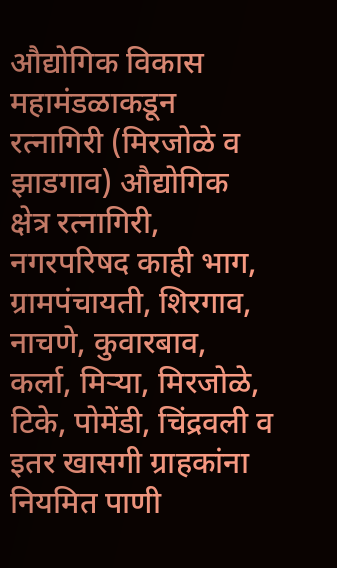औद्योगिक विकास महामंडळाकडून रत्नागिरी (मिरजोळे व झाडगाव) औद्योगिक क्षेत्र रत्नागिरी, नगरपरिषद काही भाग, ग्रामपंचायती, शिरगाव, नाचणे, कुवारबाव, कर्ला, मिऱ्या, मिरजोळे, टिके, पोमेंडी, चिंद्रवली व इतर खासगी ग्राहकांना नियमित पाणी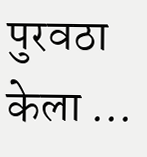पुरवठा केला ...